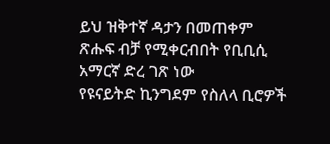ይህ ዝቅተኛ ዳታን በመጠቀም ጽሑፍ ብቻ የሚቀርብበት የቢቢሲ አማርኛ ድረ ገጽ ነው
የዩናይትድ ኪንግደም የስለላ ቢሮዎች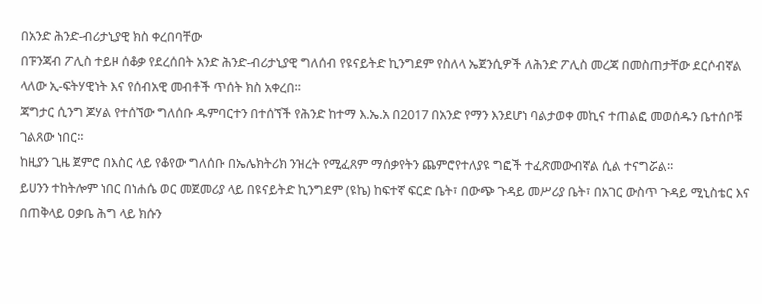በአንድ ሕንድ-ብሪታኒያዊ ክስ ቀረበባቸው
በፑንጃብ ፖሊስ ተይዞ ሰቆቃ የደረሰበት አንድ ሕንድ-ብሪታኒያዊ ግለሰብ የዩናይትድ ኪንግደም የስለላ ኤጀንሲዎች ለሕንድ ፖሊስ መረጃ በመስጠታቸው ደርሶብኛል ላለው ኢ-ፍትሃዊነት እና የሰብአዊ መብቶች ጥሰት ክስ አቀረበ።
ጃግታር ሲንግ ጆሃል የተሰኘው ግለሰቡ ዱምባርተን በተሰኘች የሕንድ ከተማ እ.ኤ.አ በ2017 በአንድ የማን እንደሆነ ባልታወቀ መኪና ተጠልፎ መወሰዱን ቤተሰቦቹ ገልጸው ነበር።
ከዚያን ጊዜ ጀምሮ በእስር ላይ የቆየው ግለሰቡ በኤሌክትሪክ ንዝረት የሚፈጸም ማሰቃየትን ጨምሮየተለያዩ ግፎች ተፈጽመውብኛል ሲል ተናግሯል።
ይሀንን ተከትሎም ነበር በነሐሴ ወር መጀመሪያ ላይ በዩናይትድ ኪንግደም (ዩኬ) ከፍተኛ ፍርድ ቤት፣ በውጭ ጉዳይ መሥሪያ ቤት፣ በአገር ውስጥ ጉዳይ ሚኒስቴር እና በጠቅላይ ዐቃቤ ሕግ ላይ ክሱን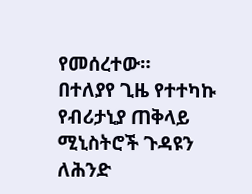የመሰረተው።
በተለያየ ጊዜ የተተካኩ የብሪታኒያ ጠቅላይ ሚኒስትሮች ጉዳዩን ለሕንድ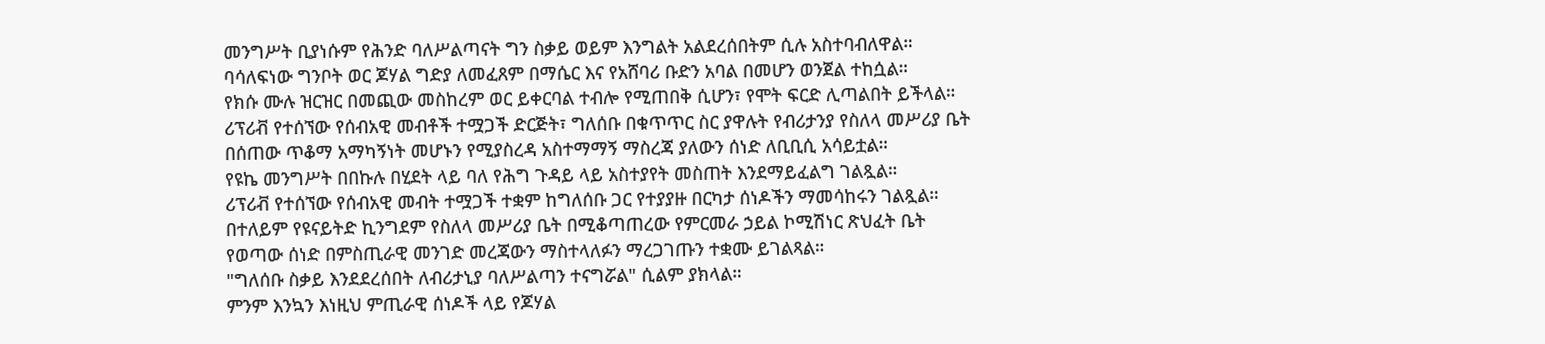መንግሥት ቢያነሱም የሕንድ ባለሥልጣናት ግን ስቃይ ወይም እንግልት አልደረሰበትም ሲሉ አስተባብለዋል።
ባሳለፍነው ግንቦት ወር ጆሃል ግድያ ለመፈጸም በማሴር እና የአሸባሪ ቡድን አባል በመሆን ወንጀል ተከሷል።
የክሱ ሙሉ ዝርዝር በመጪው መስከረም ወር ይቀርባል ተብሎ የሚጠበቅ ሲሆን፣ የሞት ፍርድ ሊጣልበት ይችላል።
ሪፕሪቭ የተሰኘው የሰብአዊ መብቶች ተሟጋች ድርጅት፣ ግለሰቡ በቁጥጥር ስር ያዋሉት የብሪታንያ የስለላ መሥሪያ ቤት በሰጠው ጥቆማ አማካኝነት መሆኑን የሚያስረዳ አስተማማኝ ማስረጃ ያለውን ሰነድ ለቢቢሲ አሳይቷል።
የዩኬ መንግሥት በበኩሉ በሂደት ላይ ባለ የሕግ ጉዳይ ላይ አስተያየት መስጠት እንደማይፈልግ ገልጿል።
ሪፕሪቭ የተሰኘው የሰብአዊ መብት ተሟጋች ተቋም ከግለሰቡ ጋር የተያያዙ በርካታ ሰነዶችን ማመሳከሩን ገልጿል።
በተለይም የዩናይትድ ኪንግደም የስለላ መሥሪያ ቤት በሚቆጣጠረው የምርመራ ኃይል ኮሚሽነር ጽህፈት ቤት የወጣው ሰነድ በምስጢራዊ መንገድ መረጃውን ማስተላለፉን ማረጋገጡን ተቋሙ ይገልጻል።
"ግለሰቡ ስቃይ እንደደረሰበት ለብሪታኒያ ባለሥልጣን ተናግሯል" ሲልም ያክላል።
ምንም እንኳን እነዚህ ምጢራዊ ሰነዶች ላይ የጆሃል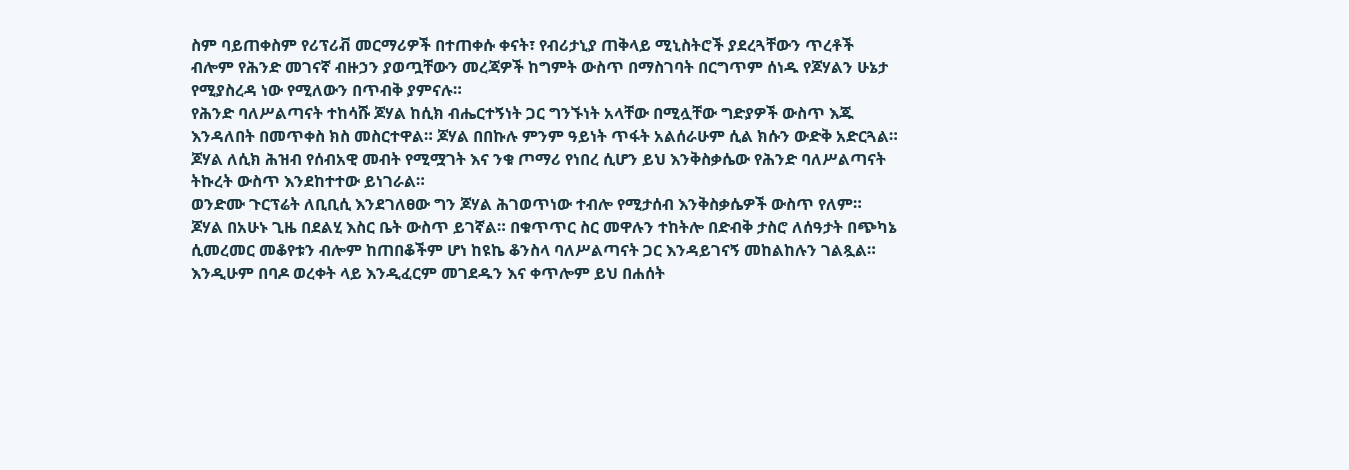ስም ባይጠቀስም የሪፕሪቭ መርማሪዎች በተጠቀሱ ቀናት፣ የብሪታኒያ ጠቅላይ ሚኒስትሮች ያደረጓቸውን ጥረቶች ብሎም የሕንድ መገናኛ ብዙኃን ያወጧቸውን መረጃዎች ከግምት ውስጥ በማስገባት በርግጥም ሰነዱ የጆሃልን ሁኔታ የሚያስረዳ ነው የሚለውን በጥብቅ ያምናሉ።
የሕንድ ባለሥልጣናት ተከሳሹ ጆሃል ከሲክ ብሔርተኝነት ጋር ግንኙነት አላቸው በሚሏቸው ግድያዎች ውስጥ እጁ እንዳለበት በመጥቀስ ክስ መስርተዋል። ጆሃል በበኩሉ ምንም ዓይነት ጥፋት አልሰራሁም ሲል ክሱን ውድቅ አድርጓል።
ጆሃል ለሲክ ሕዝብ የሰብአዊ መብት የሚሟገት እና ንቁ ጦማሪ የነበረ ሲሆን ይህ እንቅስቃሴው የሕንድ ባለሥልጣናት ትኩረት ውስጥ እንደከተተው ይነገራል።
ወንድሙ ጉርፕሬት ለቢቢሲ እንደገለፀው ግን ጆሃል ሕገወጥነው ተብሎ የሚታሰብ እንቅስቃሴዎች ውስጥ የለም።
ጆሃል በአሁኑ ጊዜ በደልሂ እስር ቤት ውስጥ ይገኛል። በቁጥጥር ስር መዋሉን ተከትሎ በድብቅ ታስሮ ለሰዓታት በጭካኔ ሲመረመር መቆየቱን ብሎም ከጠበቆችም ሆነ ከዩኬ ቆንስላ ባለሥልጣናት ጋር እንዳይገናኝ መከልከሉን ገልጿል።
እንዲሁም በባዶ ወረቀት ላይ እንዲፈርም መገደዱን እና ቀጥሎም ይህ በሐሰት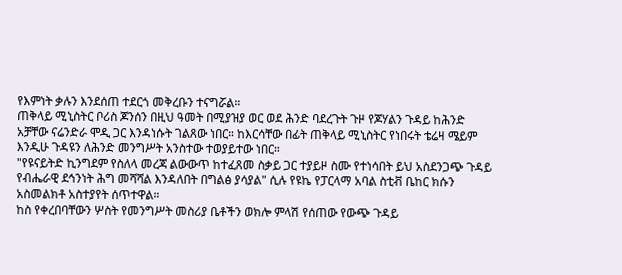የእምነት ቃሉን እንደሰጠ ተደርጎ መቅረቡን ተናግሯል።
ጠቅላይ ሚኒስትር ቦሪስ ጆንሰን በዚህ ዓመት በሚያዝያ ወር ወደ ሕንድ ባደረጉት ጉዞ የጆሃልን ጉዳይ ከሕንድ አቻቸው ናሬንድራ ሞዲ ጋር እንዳነሱት ገልጸው ነበር። ከእርሳቸው በፊት ጠቅላይ ሚኒስትር የነበሩት ቴሬዛ ሜይም እንዲሁ ጉዳዩን ለሕንድ መንግሥት አንስተው ተወያይተው ነበር።
"የዩናይትድ ኪንግደም የስለላ መረጃ ልውውጥ ከተፈጸመ ስቃይ ጋር ተያይዞ ስሙ የተነሳበት ይህ አስደንጋጭ ጉዳይ የብሔራዊ ደኅንነት ሕግ መሻሻል እንዳለበት በግልፅ ያሳያል" ሲሉ የዩኬ የፓርላማ አባል ስቲቭ ቤከር ክሱን አስመልክቶ አስተያየት ሰጥተዋል።
ከስ የቀረበባቸውን ሦስት የመንግሥት መስሪያ ቤቶችን ወክሎ ምላሽ የሰጠው የውጭ ጉዳይ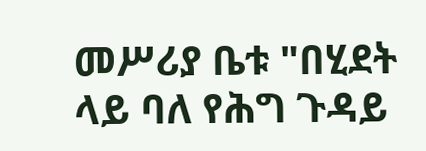መሥሪያ ቤቱ "በሂደት ላይ ባለ የሕግ ጉዳይ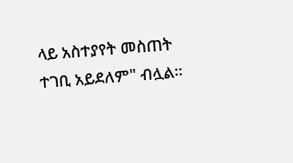ላይ አስተያየት መስጠት ተገቢ አይደለም" ብሏል።